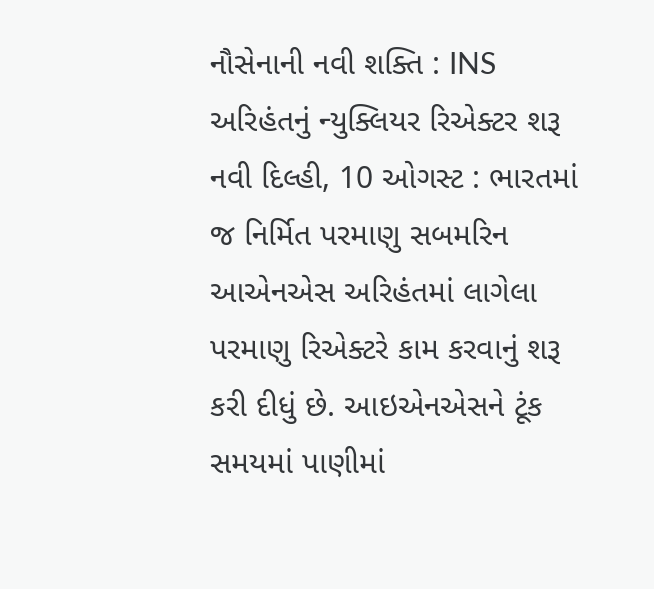નૌસેનાની નવી શક્તિ : INS અરિહંતનું ન્યુક્લિયર રિએક્ટર શરૂ
નવી દિલ્હી, 10 ઓગસ્ટ : ભારતમાં જ નિર્મિત પરમાણુ સબમરિન આએનએસ અરિહંતમાં લાગેલા પરમાણુ રિએક્ટરે કામ કરવાનું શરૂ કરી દીધું છે. આઇએનએસને ટૂંક સમયમાં પાણીમાં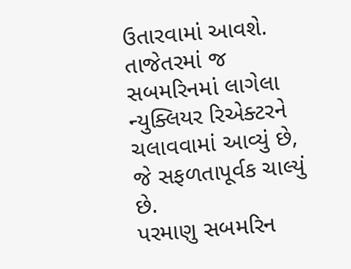ઉતારવામાં આવશે. તાજેતરમાં જ સબમરિનમાં લાગેલા ન્યુક્લિયર રિએક્ટરને ચલાવવામાં આવ્યું છે, જે સફળતાપૂર્વક ચાલ્યું છે.
પરમાણુ સબમરિન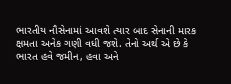ભારતીય નૌસેનામાં આવશે ત્યાર બાદ સેનાની મારક ક્ષમતા અનેક ગણી વધી જશે. તેનો અર્થ એ છે કે ભારત હવે જમીન, હવા અને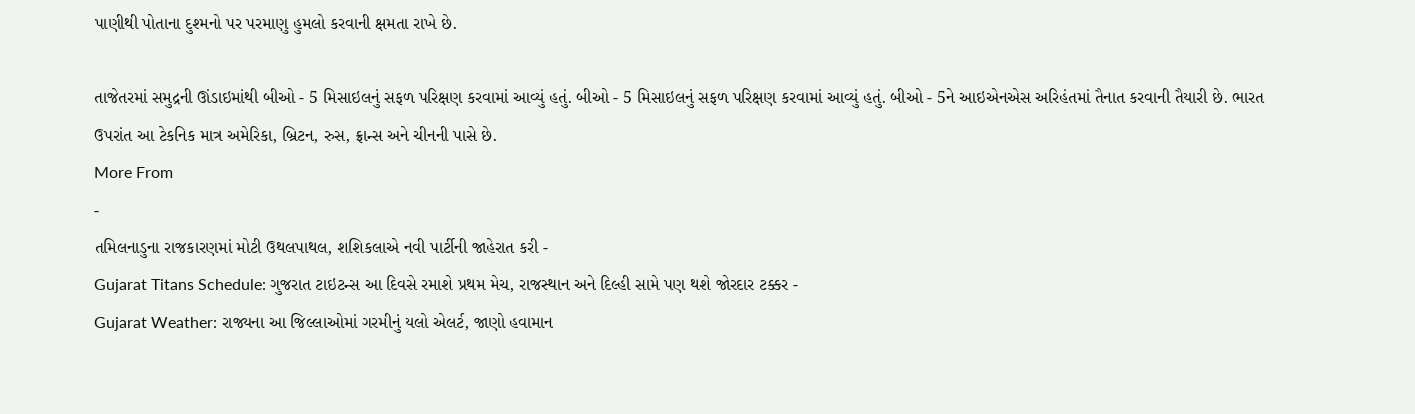પાણીથી પોતાના દુશ્મનો પર પરમાણુ હુમલો કરવાની ક્ષમતા રાખે છે.

તાજેતરમાં સમુદ્રની ઊંડાઇમાંથી બીઓ - 5 મિસાઇલનું સફળ પરિક્ષણ કરવામાં આવ્યું હતું. બીઓ - 5 મિસાઇલનું સફળ પરિક્ષણ કરવામાં આવ્યું હતું. બીઓ - 5ને આઇએનએસ અરિહંતમાં તૈનાત કરવાની તૈયારી છે. ભારત ઉપરાંત આ ટેકનિક માત્ર અમેરિકા, બ્રિટન, રુસ, ફ્રાન્સ અને ચીનની પાસે છે.
More From
-
તમિલનાડુના રાજકારણમાં મોટી ઉથલપાથલ, શશિકલાએ નવી પાર્ટીની જાહેરાત કરી -
Gujarat Titans Schedule: ગુજરાત ટાઇટન્સ આ દિવસે રમાશે પ્રથમ મેચ, રાજસ્થાન અને દિલ્હી સામે પણ થશે જોરદાર ટક્કર -
Gujarat Weather: રાજ્યના આ જિલ્લાઓમાં ગરમીનું યલો એલર્ટ, જાણો હવામાન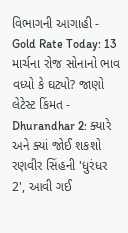વિભાગની આગાહી -
Gold Rate Today: 13 માર્ચના રોજ સોનાનો ભાવ વધ્યો કે ઘટ્યો? જાણો લેટેસ્ટ કિંમત -
Dhurandhar 2: ક્યારે અને ક્યાં જોઈ શકશો રણવીર સિંહની 'ધુરંધર 2', આવી ગઈ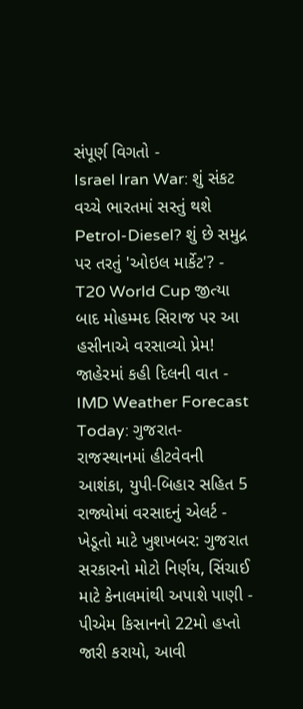સંપૂર્ણ વિગતો -
Israel Iran War: શું સંકટ વચ્ચે ભારતમાં સસ્તું થશે Petrol-Diesel? શું છે સમુદ્ર પર તરતું 'ઓઇલ માર્કેટ'? -
T20 World Cup જીત્યા બાદ મોહમ્મદ સિરાજ પર આ હસીનાએ વરસાવ્યો પ્રેમ! જાહેરમાં કહી દિલની વાત -
IMD Weather Forecast Today: ગુજરાત-રાજસ્થાનમાં હીટવેવની આશંકા, યુપી-બિહાર સહિત 5 રાજ્યોમાં વરસાદનું એલર્ટ -
ખેડૂતો માટે ખુશખબર: ગુજરાત સરકારનો મોટો નિર્ણય, સિંચાઈ માટે કેનાલમાંથી અપાશે પાણી -
પીએમ કિસાનનો 22મો હપ્તો જારી કરાયો, આવી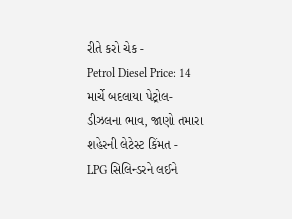રીતે કરો ચેક -
Petrol Diesel Price: 14 માર્ચે બદલાયા પેટ્રોલ-ડીઝલના ભાવ, જાણો તમારા શહેરની લેટેસ્ટ કિંમત -
LPG સિલિન્ડરને લઈને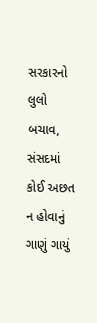સરકારનો લુલો બચાવ, સંસદમાં કોઈ અછત ન હોવાનું ગાણું ગાયું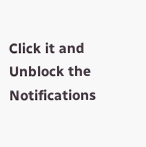Click it and Unblock the Notifications